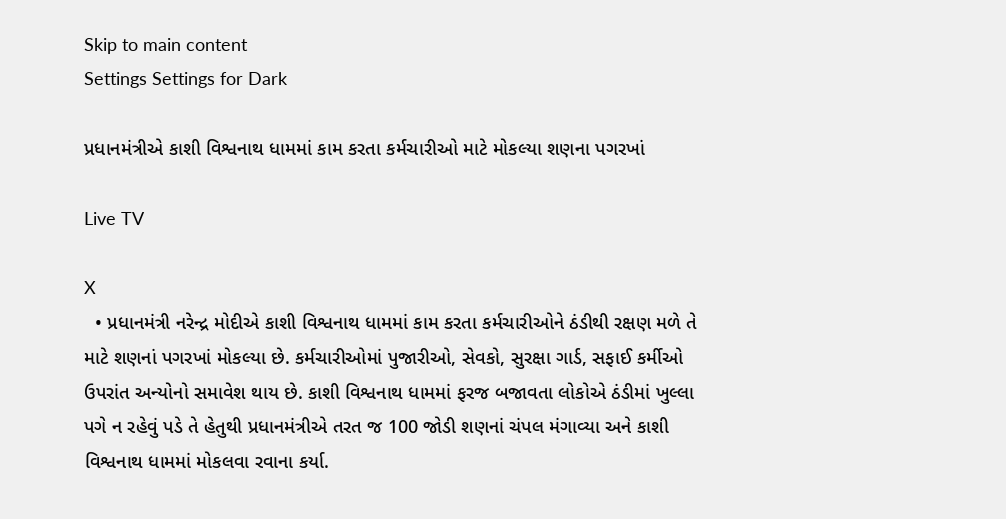Skip to main content
Settings Settings for Dark

પ્રધાનમંત્રીએ કાશી વિશ્વનાથ ધામમાં કામ કરતા કર્મચારીઓ માટે મોકલ્યા શણના પગરખાં

Live TV

X
  • પ્રધાનમંત્રી નરેન્દ્ર મોદીએ કાશી વિશ્વનાથ ધામમાં કામ કરતા કર્મચારીઓને ઠંડીથી રક્ષણ મળે તે માટે શણનાં પગરખાં મોકલ્યા છે. કર્મચારીઓમાં પુજારીઓ, સેવકો, સુરક્ષા ગાર્ડ, સફાઈ કર્મીઓ ઉપરાંત અન્યોનો સમાવેશ થાય છે. કાશી વિશ્વનાથ ધામમાં ફરજ બજાવતા લોકોએ ઠંડીમાં ખુલ્લા પગે ન રહેવું પડે તે હેતુથી પ્રધાનમંત્રીએ તરત જ 100 જોડી શણનાં ચંપલ મંગાવ્યા અને કાશી વિશ્વનાથ ધામમાં મોકલવા રવાના કર્યા.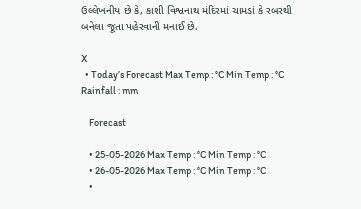ઉલ્લેખનીય છે કે, કાશી વિશ્વનાથ મંદિરમાં ચામડાં કે રબરથી બનેલા જૂતા પહેરવાની મનાઈ છે.

X
  • Today’s Forecast Max Temp : °C Min Temp : °C Rainfall : mm

    Forecast

    • 25-05-2026 Max Temp : °C Min Temp : °C
    • 26-05-2026 Max Temp : °C Min Temp : °C
    •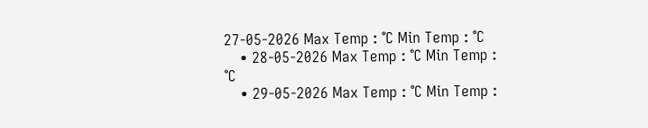27-05-2026 Max Temp : °C Min Temp : °C
    • 28-05-2026 Max Temp : °C Min Temp : °C
    • 29-05-2026 Max Temp : °C Min Temp :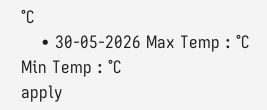°C
    • 30-05-2026 Max Temp : °C Min Temp : °C
apply